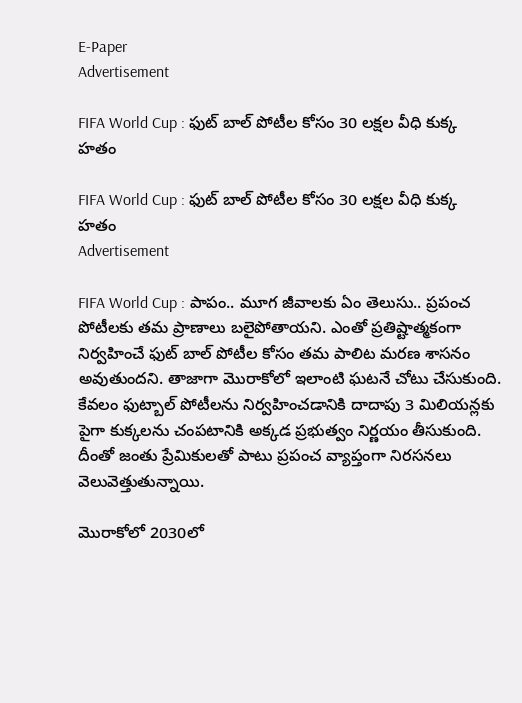E-Paper
Advertisement

FIFA World Cup : ఫుట్ బాల్ పోటీల కోసం 30 లక్షల వీధి కుక్క హతం

FIFA World Cup : ఫుట్ బాల్ పోటీల కోసం 30 లక్షల వీధి కుక్క హతం
Advertisement

FIFA World Cup : పాపం.. మూగ జీవాలకు ఏం తెలుసు.. ప్రపంచ పోటీలకు తమ ప్రాణాలు బలైపోతాయని. ఎంతో ప్రతిష్టాత్మకంగా నిర్వహించే ఫుట్ బాల్ పోటీల కోసం తమ పాలిట మరణ శాసనం అవుతుందని. తాజాగా మెురాకోలో ఇలాంటి ఘటనే చోటు చేసుకుంది. కేవలం ఫుట్బాల్ పోటీలను నిర్వహించడానికి దాదాపు 3 మిలియన్లకు పైగా కుక్కలను చంపటానికి అక్కడ ప్రభుత్వం నిర్ణయం తీసుకుంది. దీంతో జంతు ప్రేమికులతో పాటు ప్రపంచ వ్యాప్తంగా నిరసనలు వెలువెత్తుతున్నాయి.

మెురాకోలో 2030లో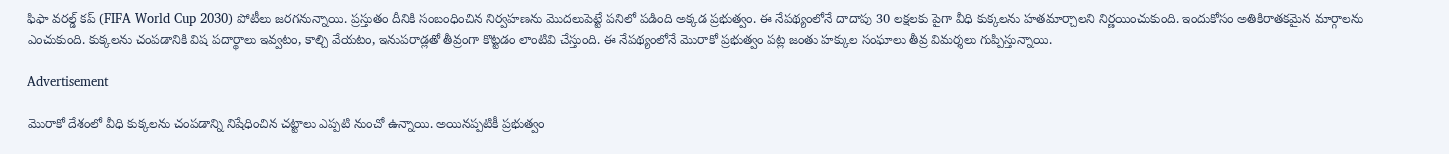ఫిఫా వరల్డ్ కప్ (FIFA World Cup 2030) పోటీలు జరగనున్నాయి. ప్రస్తుతం దీనికి సంబంధించిన నిర్వహణను మొదలుపెట్టే పనిలో పడింది అక్కడ ప్రభుత్వం. ఈ నేపథ్యంలోనే దాదాపు 30 లక్షలకు పైగా వీధి కుక్కలను హతమార్చాలని నిర్ణయించుకుంది. ఇందుకోసం అతికిరాతకమైన మార్గాలను ఎంచుకుంది. కుక్కలను చంపడానికి విష పదార్థాలు ఇవ్వటం, కాల్చి వేయటం, ఇనుపరాడ్లతో తీవ్రంగా కొట్టడం లాంటివి చేస్తుంది. ఈ నేపథ్యంలోనే మెురాకో ప్రభుత్వం పట్ల జంతు హక్కుల సంఘాలు తీవ్ర విమర్శలు గుప్పిస్తున్నాయి.

Advertisement

మెురాకో దేశంలో వీధి కుక్కలను చంపడాన్ని నిషేధించిన చట్టాలు ఎప్పటి నుంచో ఉన్నాయి. అయినప్పటికీ ప్రభుత్వం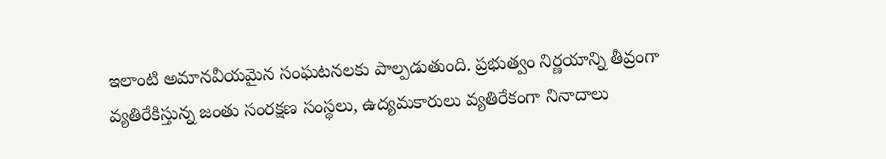ఇలాంటి అమానవీయమైన సంఘటనలకు పాల్పడుతుంది. ప్రభుత్వం నిర్ణయాన్ని తీవ్రంగా వ్యతిరేకిస్తున్న జంతు సంరక్షణ సంస్థలు, ఉద్యమకారులు వ్యతిరేకంగా నినాదాలు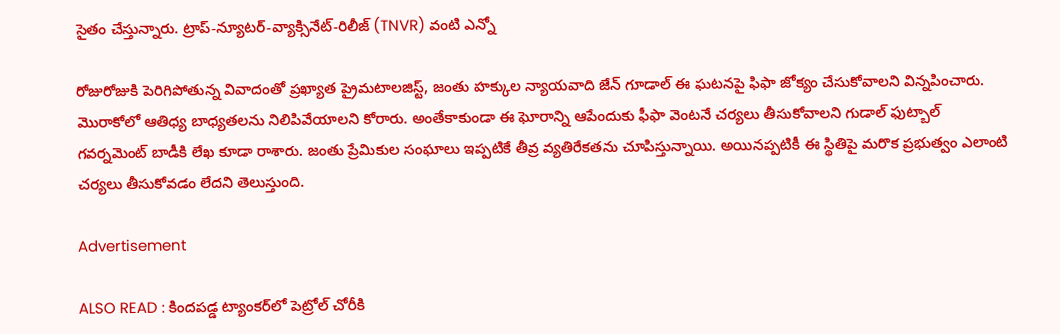సైతం చేస్తున్నారు. ట్రాప్-న్యూటర్-వ్యాక్సినేట్-రిలీజ్ (TNVR) వంటి ఎన్నో

రోజురోజుకి పెరిగిపోతున్న వివాదంతో ప్రఖ్యాత ప్రైమటాలజిస్ట్, జంతు హక్కుల న్యాయవాది జేన్ గూడాల్ ఈ ఘటనపై ఫిఫా జోక్యం చేసుకోవాలని విన్నపించారు. మెురాకోలో ఆతిధ్య బాధ్యతలను నిలిపివేయాలని కోరారు. అంతేకాకుండా ఈ ఘోరాన్ని ఆపేందుకు ఫీఫా వెంటనే చర్యలు తీసుకోవాలని గుడాల్ ఫుట్బాల్ గవర్నమెంట్ బాడీకి లేఖ కూడా రాశారు. జంతు ప్రేమికుల సంఘాలు ఇప్పటికే తీవ్ర వ్యతిరేకతను చూపిస్తున్నాయి. అయినప్పటికీ ఈ స్థితిపై మరొక ప్రభుత్వం ఎలాంటి చర్యలు తీసుకోవడం లేదని తెలుస్తుంది.

Advertisement

ALSO READ : కిందపడ్డ ట్యాంకర్‌లో పెట్రోల్ చోరీకి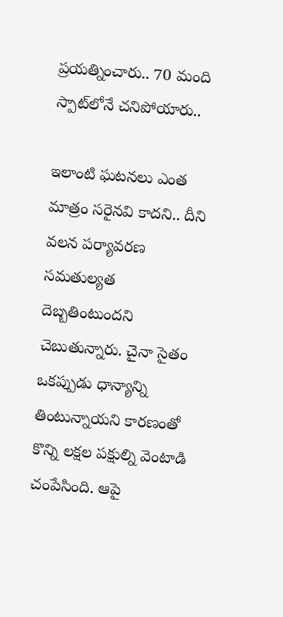ప్రయత్నించారు.. 70 మంది స్పాట్‌లోనే చనిపోయారు..

ఇలాంటి ఘటనలు ఎంత మాత్రం సరైనవి కాదని.. దీని వలన పర్యావరణ సమతుల్యత దెబ్బతింటుందని చెబుతున్నారు. చైనా సైతం ఒకప్పుడు ధాన్యాన్ని తింటున్నాయని కారణంతో కొన్ని లక్షల పక్షుల్ని వెంటాడి చంపేసింది. ఆపై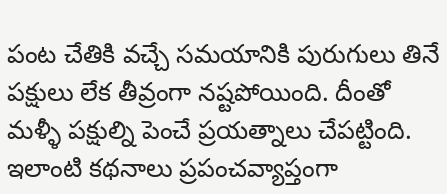పంట చేతికి వచ్చే సమయానికి పురుగులు తినే పక్షులు లేక తీవ్రంగా నష్టపోయింది. దీంతో మళ్ళీ పక్షుల్ని పెంచే ప్రయత్నాలు చేపట్టింది. ఇలాంటి కథనాలు ప్రపంచవ్యాప్తంగా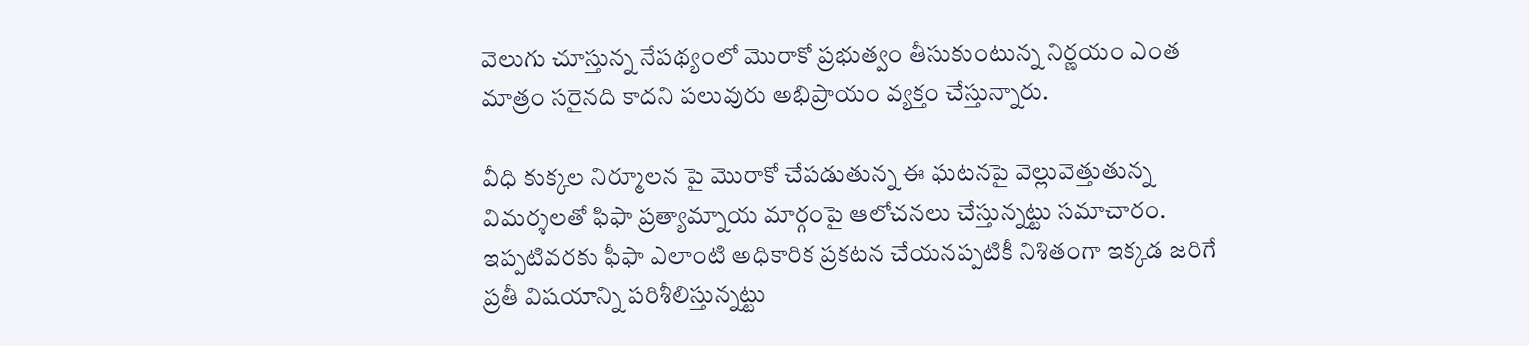వెలుగు చూస్తున్న నేపథ్యంలో మెురాకో ప్రభుత్వం తీసుకుంటున్న నిర్ణయం ఎంత మాత్రం సరైనది కాదని పలువురు అభిప్రాయం వ్యక్తం చేస్తున్నారు.

వీధి కుక్కల నిర్మూలన పై మెురాకో చేపడుతున్న ఈ ఘటనపై వెల్లువెత్తుతున్న విమర్శలతో ఫిఫా ప్రత్యామ్నాయ మార్గంపై ఆలోచనలు చేస్తున్నట్టు సమాచారం. ఇప్పటివరకు ఫీఫా ఎలాంటి అధికారిక ప్రకటన చేయనప్పటికీ నిశితంగా ఇక్కడ జరిగే ప్రతీ విషయాన్ని పరిశీలిస్తున్నట్టు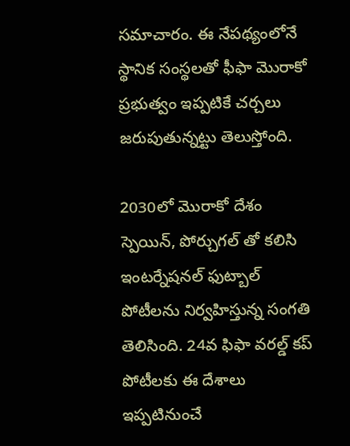సమాచారం. ఈ నేపథ్యంలోనే స్థానిక సంస్థలతో ఫీఫా మెురాకో ప్రభుత్వం ఇప్పటికే చర్చలు జరుపుతున్నట్టు తెలుస్తోంది.

2030లో మెురాకో దేశం స్పెయిన్‌, పోర్చుగల్‌ తో కలిసి ఇంటర్నేషనల్ ఫుట్బాల్ పోటీలను నిర్వహిస్తున్న సంగతి తెలిసింది. 24వ ఫిఫా వరల్డ్ కప్ పోటీలకు ఈ దేశాలు ఇప్పటినుంచే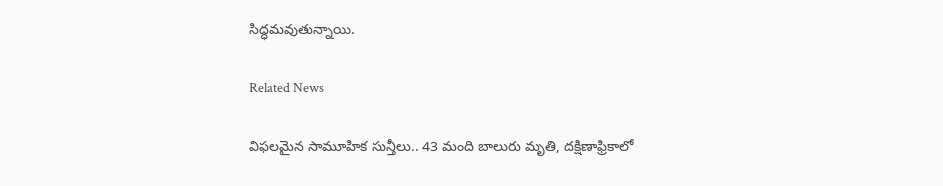సిద్ధమవుతున్నాయి.

Related News

విఫలమైన సామూహిక సున్తీలు.. 43 మంది బాలురు మృతి, దక్షిణాఫ్రికాలో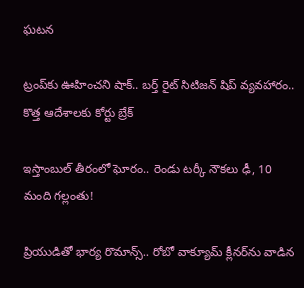ఘటన

ట్రంప్‌‌కు ఊహించని షాక్‌.. బర్త్ రైట్ సిటిజన్ షిప్ వ్యవహారం.. కొత్త ఆదేశాలకు కోర్టు బ్రేక్

ఇస్తాంబుల్ తీరంలో ఘోరం.. రెండు టర్కీ నౌకలు ఢీ, 10 మంది గల్లంతు!

ప్రియుడితో భార్య రొమాన్స్.. రోబో వాక్యూమ్ క్లీనర్‌ను వాడిన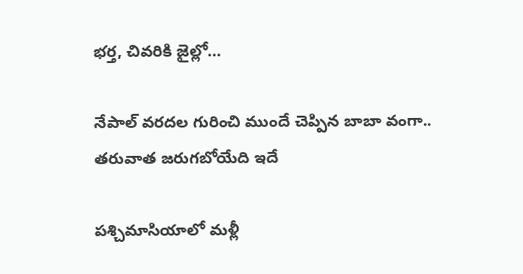భర్త, చివరికి జైల్లో…

నేపాల్ వరదల గురించి ముందే చెప్పిన బాబా వంగా.. తరువాత జరుగబోయేది ఇదే

పశ్చిమాసియాలో మళ్లీ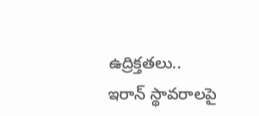ఉద్రిక్తతలు.. ఇరాన్ స్థావరాలపై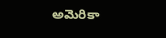అమెరికా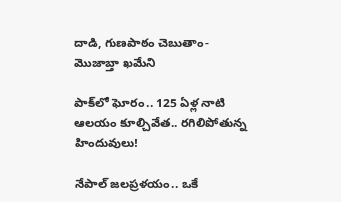దాడి, గుణపాఠం చెబుతాం-మొజాబ్తా ఖమేని

పాక్‌లో ఘోరం.. 125 ఏళ్ల నాటి ఆలయం కూల్చివేత.. రగిలిపోతున్న హిందువులు!

నేపాల్ జలప్రళయం.. ఒకే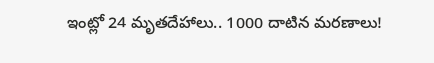ఇంట్లో 24 మృతదేహాలు.. 1000 దాటిన మరణాలు!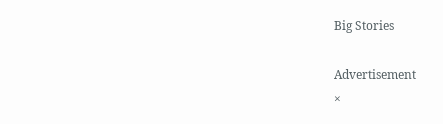Big Stories

Advertisement
×